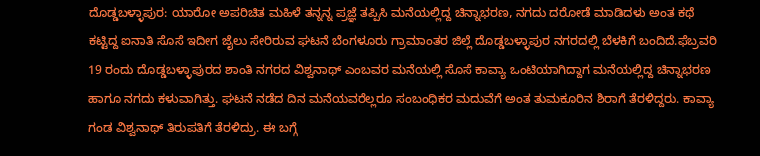ದೊಡ್ಡಬಳ್ಳಾಪುರ: ಯಾರೋ ಅಪರಿಚಿತ ಮಹಿಳೆ ತನ್ನನ್ನ ಪ್ರಜ್ಞೆ ತಪ್ಪಿಸಿ ಮನೆಯಲ್ಲಿದ್ದ ಚಿನ್ನಾಭರಣ, ನಗದು ದರೋಡೆ ಮಾಡಿದಳು ಅಂತ ಕಥೆ ಕಟ್ಟಿದ್ದ ಐನಾತಿ ಸೊಸೆ ಇದೀಗ ಜೈಲು ಸೇರಿರುವ ಘಟನೆ ಬೆಂಗಳೂರು ಗ್ರಾಮಾಂತರ ಜಿಲ್ಲೆ ದೊಡ್ಡಬಳ್ಳಾಪುರ ನಗರದಲ್ಲಿ ಬೆಳಕಿಗೆ ಬಂದಿದೆ.ಫೆಬ್ರವರಿ 19 ರಂದು ದೊಡ್ಡಬಳ್ಳಾಪುರದ ಶಾಂತಿ ನಗರದ ವಿಶ್ವನಾಥ್ ಎಂಬವರ ಮನೆಯಲ್ಲಿ ಸೊಸೆ ಕಾವ್ಯಾ ಒಂಟಿಯಾಗಿದ್ದಾಗ ಮನೆಯಲ್ಲಿದ್ದ ಚಿನ್ನಾಭರಣ ಹಾಗೂ ನಗದು ಕಳುವಾಗಿತ್ತು. ಘಟನೆ ನಡೆದ ದಿನ ಮನೆಯವರೆಲ್ಲರೂ ಸಂಬಂಧಿಕರ ಮದುವೆಗೆ ಅಂತ ತುಮಕೂರಿನ ಶಿರಾಗೆ ತೆರಳಿದ್ದರು. ಕಾವ್ಯಾ ಗಂಡ ವಿಶ್ವನಾಥ್ ತಿರುಪತಿಗೆ ತೆರಳಿದ್ರು. ಈ ಬಗ್ಗೆ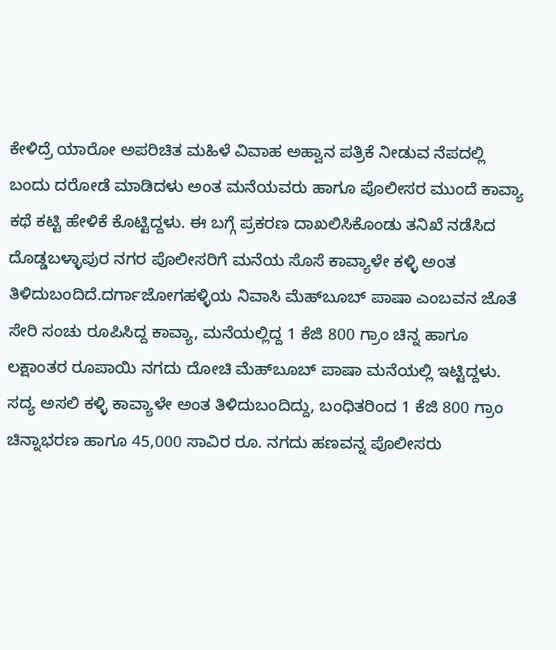ಕೇಳಿದ್ರೆ ಯಾರೋ ಅಪರಿಚಿತ ಮಹಿಳೆ ವಿವಾಹ ಅಹ್ವಾನ ಪತ್ರಿಕೆ ನೀಡುವ ನೆಪದಲ್ಲಿ ಬಂದು ದರೋಡೆ ಮಾಡಿದಳು ಅಂತ ಮನೆಯವರು ಹಾಗೂ ಪೊಲೀಸರ ಮುಂದೆ ಕಾವ್ಯಾ ಕಥೆ ಕಟ್ಟಿ ಹೇಳಿಕೆ ಕೊಟ್ಟಿದ್ದಳು. ಈ ಬಗ್ಗೆ ಪ್ರಕರಣ ದಾಖಲಿಸಿಕೊಂಡು ತನಿಖೆ ನಡೆಸಿದ ದೊಡ್ಡಬಳ್ಳಾಪುರ ನಗರ ಪೊಲೀಸರಿಗೆ ಮನೆಯ ಸೊಸೆ ಕಾವ್ಯಾಳೇ ಕಳ್ಳಿ ಅಂತ ತಿಳಿದುಬಂದಿದೆ.ದರ್ಗಾಜೋಗಹಳ್ಳಿಯ ನಿವಾಸಿ ಮೆಹ್‍ಬೂಬ್ ಪಾಷಾ ಎಂಬವನ ಜೊತೆ ಸೇರಿ ಸಂಚು ರೂಪಿಸಿದ್ದ ಕಾವ್ಯಾ, ಮನೆಯಲ್ಲಿದ್ದ 1 ಕೆಜಿ 800 ಗ್ರಾಂ ಚಿನ್ನ ಹಾಗೂ ಲಕ್ಷಾಂತರ ರೂಪಾಯಿ ನಗದು ದೋಚಿ ಮೆಹ್‍ಬೂಬ್ ಪಾಷಾ ಮನೆಯಲ್ಲಿ ಇಟ್ಟಿದ್ದಳು. ಸದ್ಯ ಅಸಲಿ ಕಳ್ಳಿ ಕಾವ್ಯಾಳೇ ಅಂತ ತಿಳಿದುಬಂದಿದ್ದು, ಬಂಧಿತರಿಂದ 1 ಕೆಜಿ 800 ಗ್ರಾಂ ಚಿನ್ನಾಭರಣ ಹಾಗೂ 45,000 ಸಾವಿರ ರೂ. ನಗದು ಹಣವನ್ನ ಪೊಲೀಸರು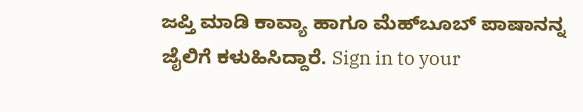ಜಪ್ತಿ ಮಾಡಿ ಕಾವ್ಯಾ ಹಾಗೂ ಮೆಹ್‍ಬೂಬ್ ಪಾಷಾನನ್ನ ಜೈಲಿಗೆ ಕಳುಹಿಸಿದ್ದಾರೆ. Sign in to your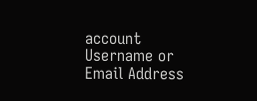account
Username or Email Address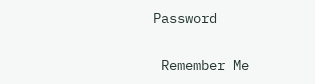Password

 Remember Me